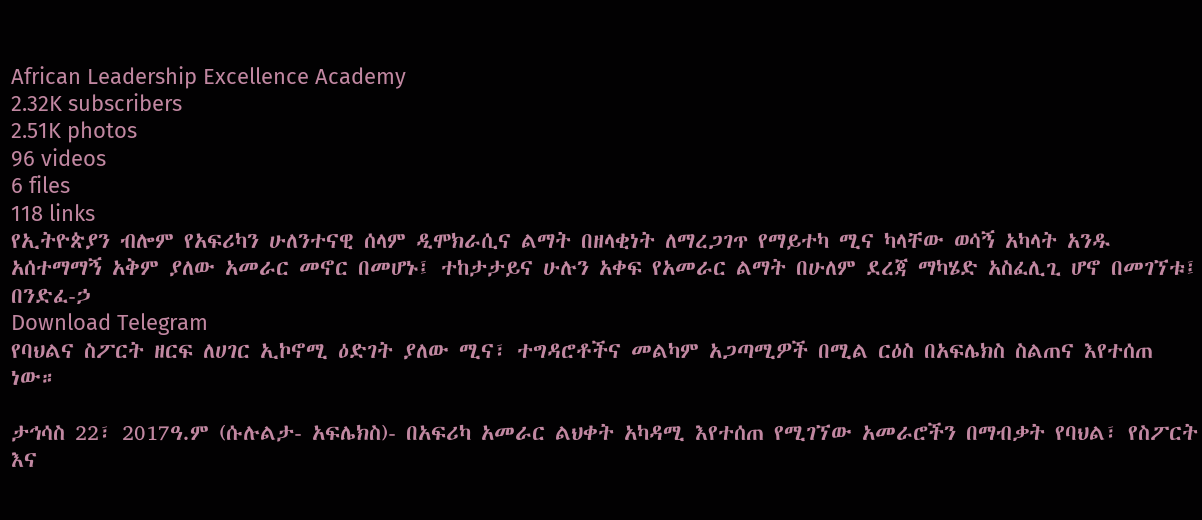African Leadership Excellence Academy
2.32K subscribers
2.51K photos
96 videos
6 files
118 links
የኢትዮጵያን ብሎም የአፍሪካን ሁለንተናዊ ሰላም ዲሞክራሲና ልማት በዘላቂነት ለማረጋገጥ የማይተካ ሚና ካላቸው ወሳኝ አካላት አንዱ አሰተማማኝ አቅም ያለው አመራር መኖር በመሆኑ፤ ተከታታይና ሁሉን አቀፍ የአመራር ልማት በሁለም ደረጃ ማካሄድ አስፈሊጊ ሆኖ በመገኘቱ፤
በንድፈ-ኃ
Download Telegram
የባህልና ስፖርት ዘርፍ ለሀገር ኢኮኖሚ ዕድገት ያለው ሚና፣ ተግዳሮቶችና መልካም አጋጣሚዎች በሚል ርዕስ በአፍሌክስ ስልጠና እየተሰጠ ነው።

ታኅሳስ 22፣ 2017ዓ.ም (ሱሉልታ- አፍሌክስ)- በአፍሪካ አመራር ልህቀት አካዳሚ እየተሰጠ የሚገኘው አመራሮችን በማብቃት የባህል፣ የስፖርት እና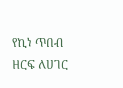የኪነ ጥበብ ዘርፍ ለሀገር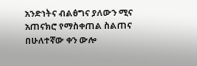አንድነትና ብልፅግና ያለውን ሚና አጠናክሮ የማስቀጠል ስልጠና በሁለተኛው ቀን ውሎ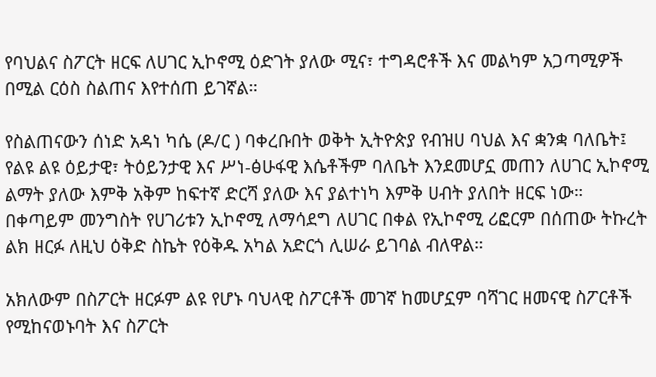የባህልና ስፖርት ዘርፍ ለሀገር ኢኮኖሚ ዕድገት ያለው ሚና፣ ተግዳሮቶች እና መልካም አጋጣሚዎች በሚል ርዕስ ስልጠና እየተሰጠ ይገኛል።

የስልጠናውን ሰነድ አዳነ ካሴ (ዶ/ር ) ባቀረቡበት ወቅት ኢትዮጵያ የብዝሀ ባህል እና ቋንቋ ባለቤት፤ የልዩ ልዩ ዕይታዊ፣ ትዕይንታዊ እና ሥነ-ፅሁፋዊ እሴቶችም ባለቤት እንደመሆኗ መጠን ለሀገር ኢኮኖሚ ልማት ያለው እምቅ አቅም ከፍተኛ ድርሻ ያለው እና ያልተነካ እምቅ ሀብት ያለበት ዘርፍ ነው። በቀጣይም መንግስት የሀገሪቱን ኢኮኖሚ ለማሳደግ ለሀገር በቀል የኢኮኖሚ ሪፎርም በሰጠው ትኩረት ልክ ዘርፉ ለዚህ ዕቅድ ስኬት የዕቅዱ አካል አድርጎ ሊሠራ ይገባል ብለዋል።

አክለውም በስፖርት ዘርፉም ልዩ የሆኑ ባህላዊ ስፖርቶች መገኛ ከመሆኗም ባሻገር ዘመናዊ ስፖርቶች የሚከናወኑባት እና ስፖርት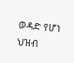ወዳድ የሆነ ህዝብ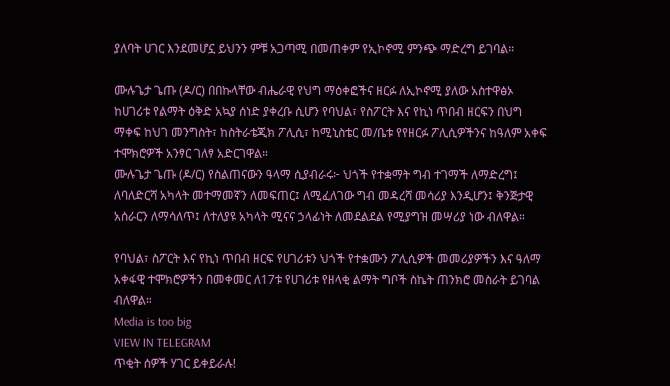ያለባት ሀገር እንደመሆኗ ይህንን ምቹ አጋጣሚ በመጠቀም የኢኮኖሚ ምንጭ ማድረግ ይገባል።

ሙሉጌታ ጌጡ (ዶ/ር) በበኩላቸው ብሔራዊ የህግ ማዕቀፎችና ዘርፉ ለኢኮኖሚ ያለው አስተዋፅኦ ከሀገሪቱ የልማት ዕቅድ አኳያ ሰነድ ያቀረቡ ሲሆን የባህል፣ የስፖርት እና የኪነ ጥበብ ዘርፍን በህግ ማቀፍ ከህገ መንግስት፣ ከስትራቴጂክ ፖሊሲ፣ ከሚኒስቴር መ/ቤቱ የየዘርፉ ፖሊሲዎችንና ከዓለም አቀፍ ተሞክሮዎች አንፃር ገለፃ አድርገዋል።
ሙሉጌታ ጌጡ (ዶ/ር) የስልጠናውን ዓላማ ሲያብራሩ፦ ህጎች የተቋማት ግብ ተገማች ለማድረግ፤ ለባለድርሻ አካላት መተማመኛን ለመፍጠር፤ ለሚፈለገው ግብ መዳረሻ መሳሪያ እንዲሆን፤ ቅንጅታዊ አሰራርን ለማሳለጥ፤ ለተለያዩ አካላት ሚናና ኃላፊነት ለመደልደል የሚያግዝ መሣሪያ ነው ብለዋል።

የባህል፣ ስፖርት እና የኪነ ጥበብ ዘርፍ የሀገሪቱን ህጎች የተቋሙን ፖሊሲዎች መመሪያዎችን እና ዓለማ አቀፋዊ ተሞክሮዎችን በመቀመር ለ17ቱ የሀገሪቱ የዘላቂ ልማት ግቦች ስኬት ጠንክሮ መስራት ይገባል ብለዋል።
Media is too big
VIEW IN TELEGRAM
ጥቂት ሰዎች ሃገር ይቀይራሉ!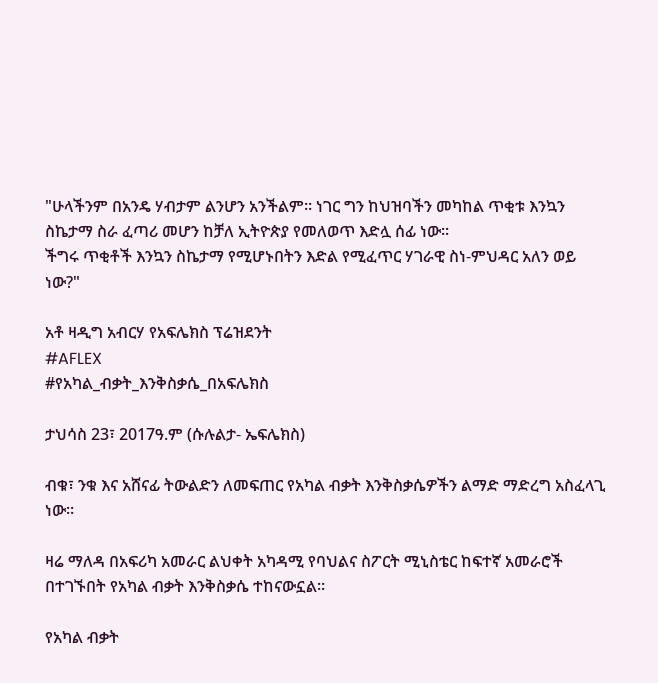"ሁላችንም በአንዴ ሃብታም ልንሆን አንችልም። ነገር ግን ከህዝባችን መካከል ጥቂቱ እንኳን ስኬታማ ስራ ፈጣሪ መሆን ከቻለ ኢትዮጵያ የመለወጥ እድሏ ሰፊ ነው።
ችግሩ ጥቂቶች እንኳን ስኬታማ የሚሆኑበትን እድል የሚፈጥር ሃገራዊ ስነ-ምህዳር አለን ወይ ነው?"

አቶ ዛዲግ አብርሃ የአፍሌክስ ፕሬዝደንት
#AFLEX
#የአካል_ብቃት_እንቅስቃሴ_በአፍሌክስ

ታህሳስ 23፣ 2017ዓ.ም (ሱሉልታ- ኤፍሌክስ)

ብቁ፣ ንቁ እና አሸናፊ ትውልድን ለመፍጠር የአካል ብቃት እንቅስቃሴዎችን ልማድ ማድረግ አስፈላጊ ነው።

ዛሬ ማለዳ በአፍሪካ አመራር ልህቀት አካዳሚ የባህልና ስፖርት ሚኒስቴር ከፍተኛ አመራሮች በተገኙበት የአካል ብቃት እንቅስቃሴ ተከናውኗል።

የአካል ብቃት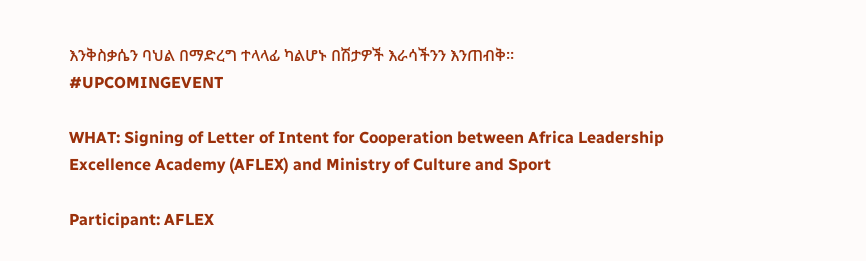እንቅስቃሴን ባህል በማድረግ ተላላፊ ካልሆኑ በሽታዎች እራሳችንን እንጠብቅ።
#UPCOMINGEVENT

WHAT: Signing of Letter of Intent for Cooperation between Africa Leadership Excellence Academy (AFLEX) and Ministry of Culture and Sport

Participant: AFLEX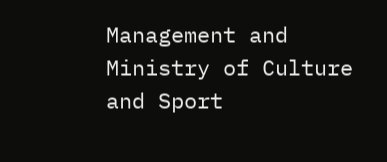Management and Ministry of Culture and Sport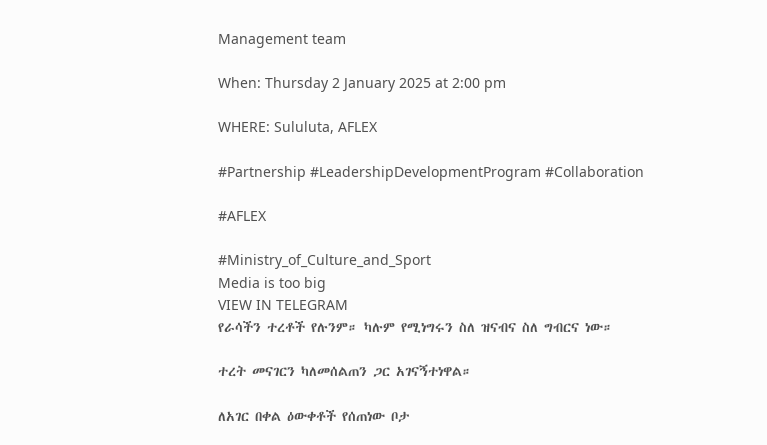Management team

When: Thursday 2 January 2025 at 2:00 pm

WHERE: Sululuta, AFLEX

#Partnership #LeadershipDevelopmentProgram #Collaboration

#AFLEX

#Ministry_of_Culture_and_Sport
Media is too big
VIEW IN TELEGRAM
የራሳችን ተረቶች የሉንም። ካሉም የሚነግሩን ስለ ዝናብና ስለ ግብርና ነው።

ተረት መናገርን ካለመሰልጠን ጋር አገናኝተነዋል።

ለአገር በቀል ዕውቀቶች የሰጠነው ቦታ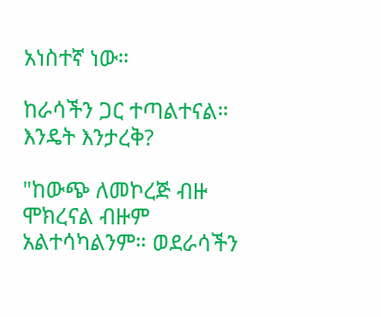አነስተኛ ነው።

ከራሳችን ጋር ተጣልተናል። እንዴት እንታረቅ?

"ከውጭ ለመኮረጅ ብዙ ሞክረናል ብዙም አልተሳካልንም። ወደራሳችን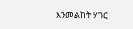እንመልከት ሃገር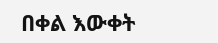በቀል እውቀት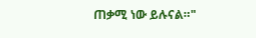ጠቃሚ ነው ይሉናል።"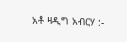አቶ ዛዲግ አብርሃ :-